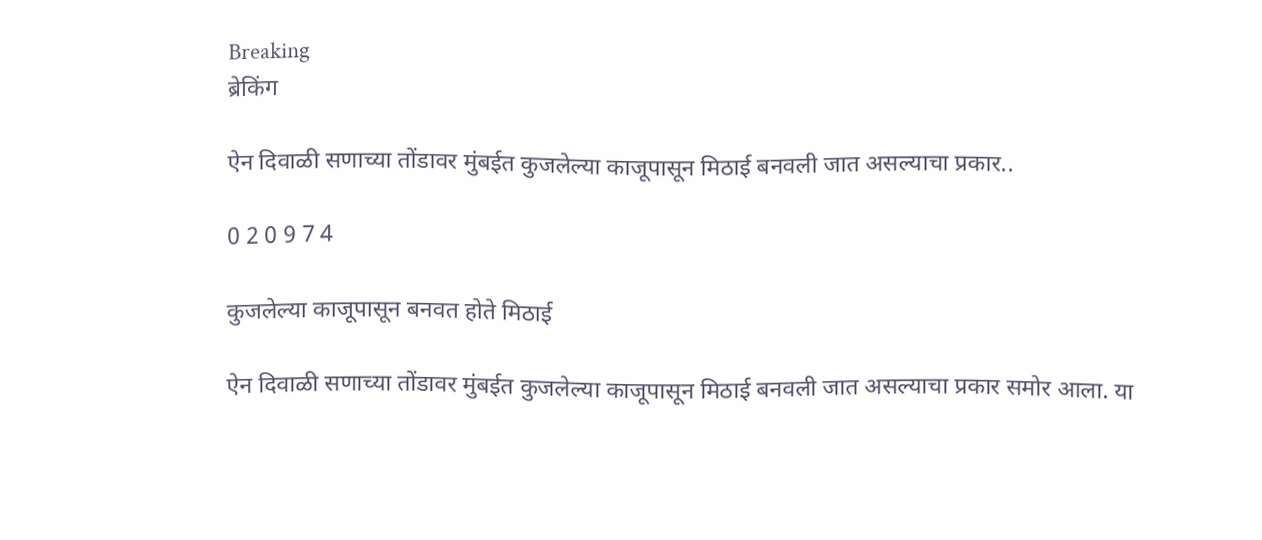Breaking
ब्रेकिंग

ऐन दिवाळी सणाच्या तोंडावर मुंबईत कुजलेल्या काजूपासून मिठाई बनवली जात असल्याचा प्रकार..

0 2 0 9 7 4

कुजलेल्या काजूपासून बनवत होते मिठाई

ऐन दिवाळी सणाच्या तोंडावर मुंबईत कुजलेल्या काजूपासून मिठाई बनवली जात असल्याचा प्रकार समोर आला. या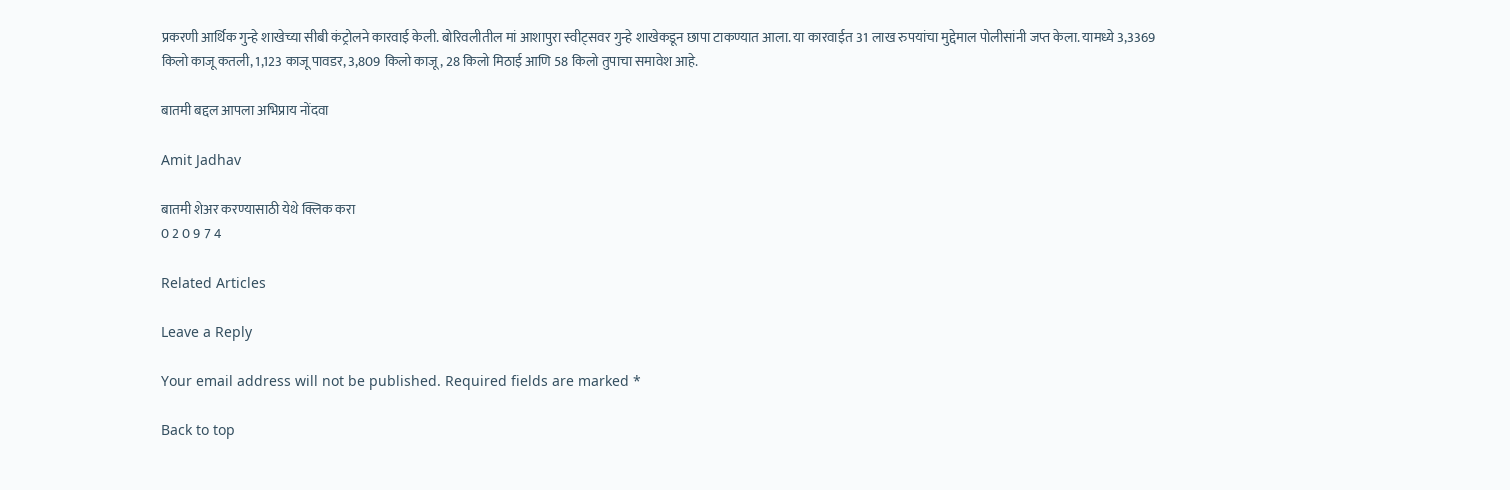प्रकरणी आर्थिक गुन्हे शाखेच्या सीबी कंट्रोलने कारवाई केली. बोरिवलीतील मां आशापुरा स्वीट्सवर गुन्हे शाखेकडून छापा टाकण्यात आला. या कारवाईत 31 लाख रुपयांचा मुद्देमाल पोलीसांनी जप्त केला. यामध्ये 3,3369 किलो काजू कतली, 1,123 काजू पावडर, 3,809 किलो काजू, 28 किलो मिठाई आणि 58 किलो तुपाचा समावेश आहे.

बातमी बद्दल आपला अभिप्राय नोंदवा

Amit Jadhav

बातमी शेअर करण्यासाठी येथे क्लिक करा
0 2 0 9 7 4

Related Articles

Leave a Reply

Your email address will not be published. Required fields are marked *

Back to top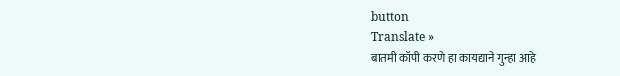button
Translate »
बातमी कॉपी करणे हा कायद्याने गुन्हा आहे